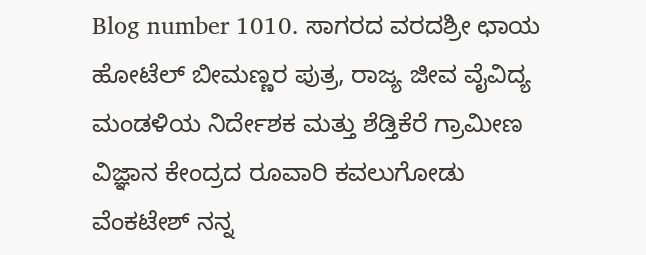Blog number 1010. ಸಾಗರದ ವರದಶ್ರೀ ಛಾಯ ಹೋಟೆಲ್ ಬೀಮಣ್ಣರ ಪುತ್ರ, ರಾಜ್ಯ ಜೀವ ವೈವಿದ್ಯ ಮಂಡಳಿಯ ನಿರ್ದೇಶಕ ಮತ್ತು ಶೆಡ್ತಿಕೆರೆ ಗ್ರಾಮೀಣ ವಿಜ್ಞಾನ ಕೇಂದ್ರದ ರೂವಾರಿ ಕವಲುಗೋಡು ವೆಂಕಟೇಶ್ ನನ್ನ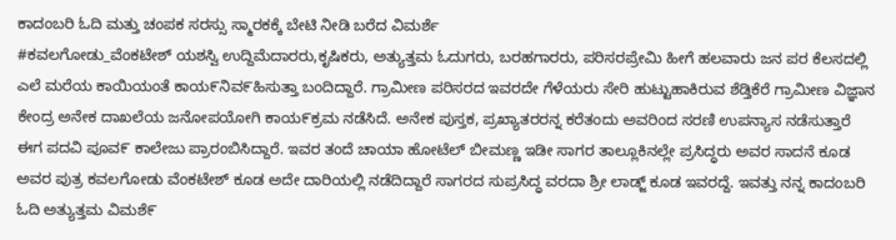ಕಾದಂಬರಿ ಓದಿ ಮತ್ತು ಚಂಪಕ ಸರಸ್ಸು ಸ್ಮಾರಕಕ್ಕೆ ಬೇಟಿ ನೀಡಿ ಬರೆದ ವಿಮರ್ಶೆ
#ಕವಲಗೋಡು_ವೆಂಕಟೇಶ್ ಯಶಸ್ವಿ ಉದ್ದಿಮೆದಾರರು,ಕೃಷಿಕರು, ಅತ್ಯುತ್ತಮ ಓದುಗರು, ಬರಹಗಾರರು, ಪರಿಸರಪ್ರೇಮಿ ಹೀಗೆ ಹಲವಾರು ಜನ ಪರ ಕೆಲಸದಲ್ಲಿ ಎಲೆ ಮರೆಯ ಕಾಯಿಯಂತೆ ಕಾಯ೯ನಿವ೯ಹಿಸುತ್ತಾ ಬಂದಿದ್ದಾರೆ. ಗ್ರಾಮೀಣ ಪರಿಸರದ ಇವರದೇ ಗೆಳೆಯರು ಸೇರಿ ಹುಟ್ಟುಹಾಕಿರುವ ಶೆಡ್ತಿಕೆರೆ ಗ್ರಾಮೀಣ ವಿಜ್ಞಾನ ಕೇಂದ್ರ ಅನೇಕ ದಾಖಲೆಯ ಜನೋಪಯೋಗಿ ಕಾಯ೯ಕ್ರಮ ನಡೆಸಿದೆ. ಅನೇಕ ಪುಸ್ತಕ, ಪ್ರಖ್ಯಾತರರನ್ನ ಕರೆತಂದು ಅವರಿಂದ ಸರಣಿ ಉಪನ್ಯಾಸ ನಡೆಸುತ್ತಾರೆ ಈಗ ಪದವಿ ಪೂವ೯ ಕಾಲೇಜು ಪ್ರಾರಂಬಿಸಿದ್ದಾರೆ. ಇವರ ತಂದೆ ಚಾಯಾ ಹೋಟೆಲ್ ಬೀಮಣ್ಣ ಇಡೀ ಸಾಗರ ತಾಲ್ಲೂಕಿನಲ್ಲೇ ಪ್ರಸಿದ್ಧರು ಅವರ ಸಾದನೆ ಕೂಡ ಅವರ ಪುತ್ರ ಕವಲಗೋಡು ವೆಂಕಟೇಶ್ ಕೂಡ ಅದೇ ದಾರಿಯಲ್ಲಿ ನಡೆದಿದ್ದಾರೆ ಸಾಗರದ ಸುಪ್ರಸಿದ್ಧ ವರದಾ ಶ್ರೀ ಲಾಡ್ಜ್ ಕೂಡ ಇವರದ್ದೆ. ಇವತ್ತು ನನ್ನ ಕಾದಂಬರಿ ಓದಿ ಅತ್ಯುತ್ತಮ ವಿಮಶೆ೯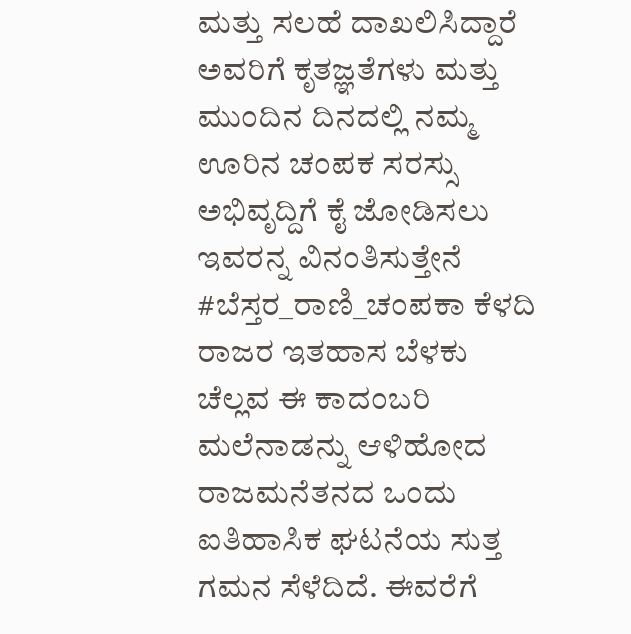ಮತ್ತು ಸಲಹೆ ದಾಖಲಿಸಿದ್ದಾರೆ ಅವರಿಗೆ ಕೃತಜ್ಞತೆಗಳು ಮತ್ತು ಮುಂದಿನ ದಿನದಲ್ಲಿ ನಮ್ಮ ಊರಿನ ಚಂಪಕ ಸರಸ್ಸು ಅಭಿವೃದ್ದಿಗೆ ಕೈ ಜೋಡಿಸಲು ಇವರನ್ನ ವಿನಂತಿಸುತ್ತೇನೆ #ಬೆಸ್ತರ_ರಾಣಿ_ಚಂಪಕಾ ಕೆಳದಿ ರಾಜರ ಇತಹಾಸ ಬೆಳಕು ಚೆಲ್ಲವ ಈ ಕಾದಂಬರಿ ಮಲೆನಾಡನ್ನು ಆಳಿಹೋದ ರಾಜಮನೆತನದ ಒಂದು ಐತಿಹಾಸಿಕ ಘಟನೆಯ ಸುತ್ತ ಗಮನ ಸೆಳೆದಿದೆ. ಈವರೆಗೆ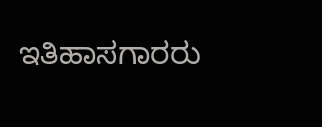ಇತಿಹಾಸಗಾರರು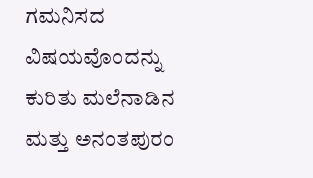ಗಮನಿಸದ ವಿಷಯವೊಂದನ್ನು ಕುರಿತು ಮಲೆನಾಡಿನ ಮತ್ತು ಅನಂತಪುರಂ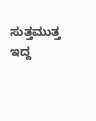ಸುತ್ತಮುತ್ತ ಇದ್ದ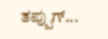ತಪ್ಪುಗ್...